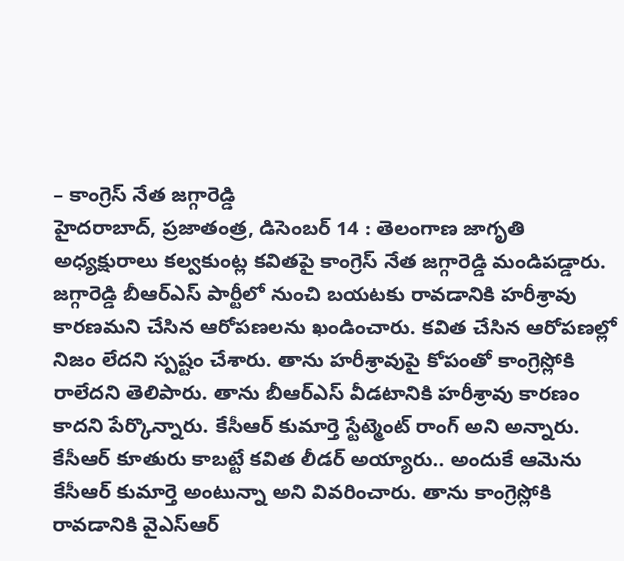– కాంగ్రెస్ నేత జగ్గారెడ్డి
హైదరాబాద్, ప్రజాతంత్ర, డిసెంబర్ 14 : తెలంగాణ జాగృతి అధ్యక్షురాలు కల్వకుంట్ల కవితపై కాంగ్రెస్ నేత జగ్గారెడ్డి మండిపడ్డారు. జగ్గారెడ్డి బీఆర్ఎస్ పార్టీలో నుంచి బయటకు రావడానికి హరీశ్రావు కారణమని చేసిన ఆరోపణలను ఖండించారు. కవిత చేసిన ఆరోపణల్లో నిజం లేదని స్పష్టం చేశారు. తాను హరీశ్రావుపై కోపంతో కాంగ్రెస్లోకి రాలేదని తెలిపారు. తాను బీఆర్ఎస్ వీడటానికి హరీశ్రావు కారణం కాదని పేర్కొన్నారు. కేసీఆర్ కుమార్తె స్టేట్మెంట్ రాంగ్ అని అన్నారు. కేసీఆర్ కూతురు కాబట్టే కవిత లీడర్ అయ్యారు.. అందుకే ఆమెను కేసీఆర్ కుమార్తె అంటున్నా అని వివరించారు. తాను కాంగ్రెస్లోకి రావడానికి వైఎస్ఆర్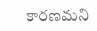కారణమని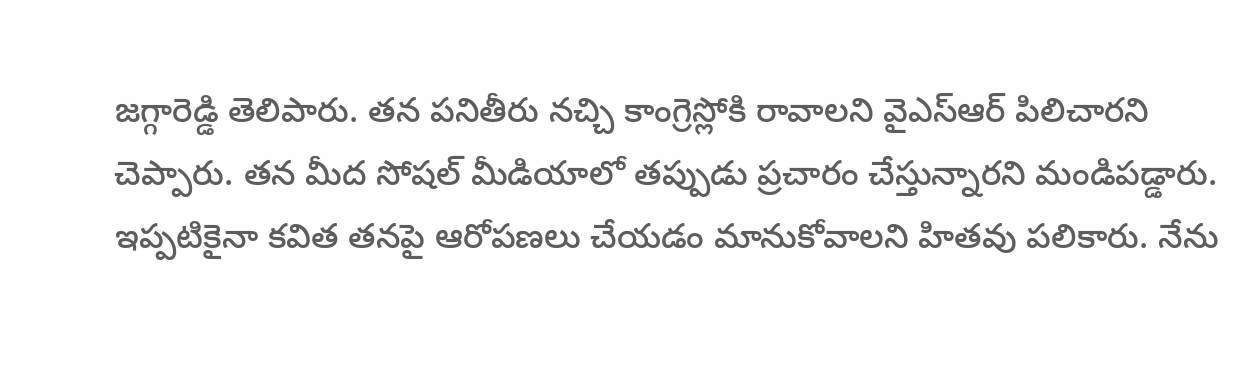జగ్గారెడ్డి తెలిపారు. తన పనితీరు నచ్చి కాంగ్రెస్లోకి రావాలని వైఎస్ఆర్ పిలిచారని చెప్పారు. తన మీద సోషల్ మీడియాలో తప్పుడు ప్రచారం చేస్తున్నారని మండిపడ్డారు. ఇప్పటికైనా కవిత తనపై ఆరోపణలు చేయడం మానుకోవాలని హితవు పలికారు. నేను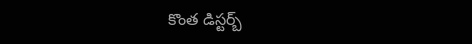కొంత డిస్టర్బ్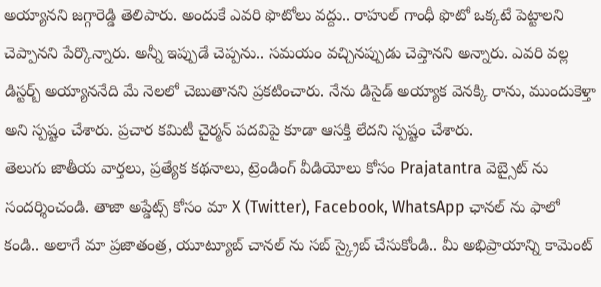అయ్యానని జగ్గారెడ్డి తెలిపారు. అందుకే ఎవరి ఫొటోలు వద్దు.. రాహుల్ గాంధీ ఫొటో ఒక్కటే పెట్టాలని చెప్పానని పేర్కొన్నారు. అన్నీ ఇప్పుడే చెప్పను.. సమయం వచ్చినప్పుడు చెప్తానని అన్నారు. ఎవరి వల్ల డిస్టర్బ్ అయ్యాననేది మే నెలలో చెబుతానని ప్రకటించారు. నేను డిసైడ్ అయ్యాక వెనక్కి రాను, ముందుకెళ్తా అని స్పష్టం చేశారు. ప్రచార కమిటీ చైర్మన్ పదవిపై కూడా ఆసక్తి లేదని స్పష్టం చేశారు.
తెలుగు జాతీయ వార్తలు, ప్రత్యేక కథనాలు, ట్రెండింగ్ వీడియోలు కోసం Prajatantra వెబ్సైట్ ను సందర్శించండి. తాజా అప్డేట్స్ కోసం మా X (Twitter), Facebook, WhatsApp ఛానల్ ను ఫాలో కండి.. అలాగే మా ప్రజాతంత్ర, యూట్యూబ్ చానల్ ను సబ్ స్క్రైబ్ చేసుకోండి.. మీ అభిప్రాయాన్ని కామెంట్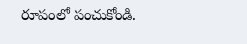రూపంలో పంచుకోండి.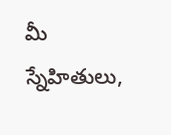మీ స్నేహితులు,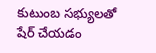కుటుంబ సభ్యులతో షేర్ చేయడం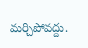మర్చిపోవద్దు.